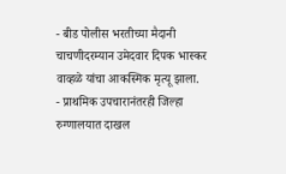- बीड पोलीस भरतीच्या मैदानी चाचणीदरम्यान उमेदवार दिपक भास्कर वाव्हळे यांचा आकस्मिक मृत्यू झाला.
- प्राथमिक उपचारानंतरही जिल्हा रुग्णालयात दाखल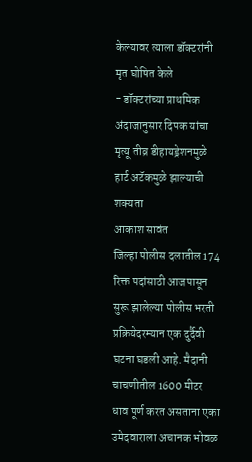केल्यावर त्याला डॉक्टरांनी मृत घोषित केले
- डॉक्टरांच्या प्राथमिक अंदाजानुसार दिपक यांचा मृत्यू तीव्र डीहायड्रेशनमुळे हार्ट अटॅकमुळे झाल्याची शक्यता
आकाश सावंत
जिल्हा पोलीस दलातील 174 रिक्त पदांसाठी आजपासून सुरू झालेल्या पोलीस भरती प्रक्रियेदरम्यान एक दुर्दैवी घटना घडली आहे. मैदानी चाचणीतील 1600 मीटर धाव पूर्ण करत असताना एका उमेदवाराला अचानक भोवळ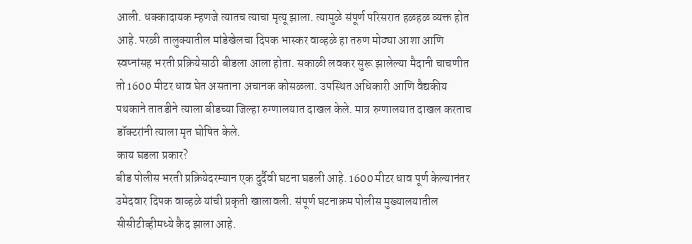आली. धक्कादायक म्हणजे त्यातच त्याचा मृत्यू झाला. त्यामुळे संपूर्ण परिसरात हळहळ व्यक्त होत आहे. परळी तालुक्यातील मांडेखेलचा दिपक भास्कर वाव्हळे हा तरुण मोठ्या आशा आणि स्वप्नांसह भरती प्रक्रियेसाठी बीडला आला होता. सकाळी लवकर सुरू झालेल्या मैदानी चाचणीत तो 1600 मीटर धाव घेत असताना अचानक कोसळला. उपस्थित अधिकारी आणि वैद्यकीय पथकाने तातडीने त्याला बीडच्या जिल्हा रुग्णालयात दाखल केले. मात्र रुग्णालयात दाखल करताच डॉक्टरांनी त्याला मृत घोषित केले.
काय घडला प्रकार?
बीड पोलीस भरती प्रक्रियेदरम्यान एक दुर्दैवी घटना घडली आहे. 1600 मीटर धाव पूर्ण केल्यानंतर उमेदवार दिपक वाव्हळे यांची प्रकृती खालावली. संपूर्ण घटनाक्रम पोलीस मुख्यालयातील सीसीटीव्हीमध्ये कैद झाला आहे.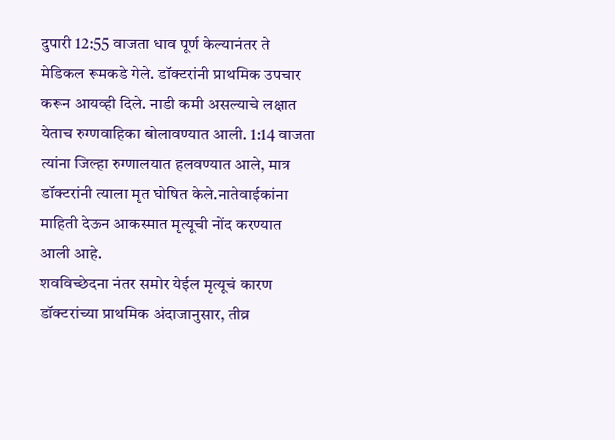दुपारी 12:55 वाजता धाव पूर्ण केल्यानंतर ते मेडिकल रूमकडे गेले. डॉक्टरांनी प्राथमिक उपचार करून आयव्ही दिले. नाडी कमी असल्याचे लक्षात येताच रुग्णवाहिका बोलावण्यात आली. 1:14 वाजता त्यांना जिल्हा रुग्णालयात हलवण्यात आले, मात्र डॉक्टरांनी त्याला मृत घोषित केले.नातेवाईकांना माहिती देऊन आकस्मात मृत्यूची नोंद करण्यात आली आहे.
शवविच्छेदना नंतर समोर येईल मृत्यूचं कारण
डॉक्टरांच्या प्राथमिक अंदाजानुसार, तीव्र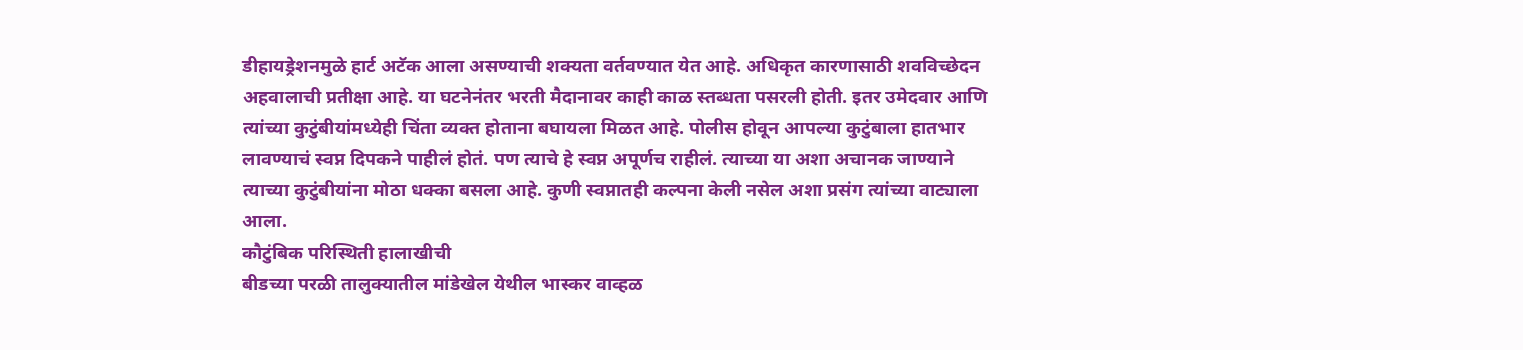डीहायड्रेशनमुळे हार्ट अटॅक आला असण्याची शक्यता वर्तवण्यात येत आहे. अधिकृत कारणासाठी शवविच्छेदन अहवालाची प्रतीक्षा आहे. या घटनेनंतर भरती मैदानावर काही काळ स्तब्धता पसरली होती. इतर उमेदवार आणि त्यांच्या कुटुंबीयांमध्येही चिंता व्यक्त होताना बघायला मिळत आहे. पोलीस होवून आपल्या कुटुंबाला हातभार लावण्याचं स्वप्न दिपकने पाहीलं होतं. पण त्याचे हे स्वप्न अपूर्णच राहीलं. त्याच्या या अशा अचानक जाण्याने त्याच्या कुटुंबीयांना मोठा धक्का बसला आहे. कुणी स्वप्नातही कल्पना केली नसेल अशा प्रसंग त्यांच्या वाट्याला आला.
कौटुंबिक परिस्थिती हालाखीची
बीडच्या परळी तालुक्यातील मांडेखेल येथील भास्कर वाव्हळ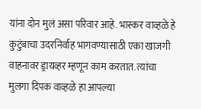यांना दोन मुलं असा परिवार आहे. भास्कर वाव्हळे हे कुटुंबाचा उदरनिर्वाह भागवण्यासाठी एका खाजगी वाहनावर ड्रायव्हर म्हणून काम करतात. त्यांचा मुलगा दिपक वाव्हळे हा आपल्या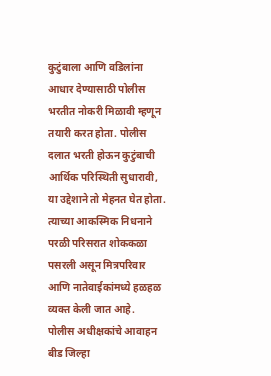कुटुंबाला आणि वडिलांना आधार देण्यासाठी पोलीस भरतीत नोकरी मिळावी म्हणून तयारी करत होता. पोलीस दलात भरती होऊन कुटुंबाची आर्थिक परिस्थिती सुधारावी, या उद्देशाने तो मेहनत घेत होता. त्याच्या आकस्मिक निधनाने परळी परिसरात शोककळा पसरली असून मित्रपरिवार आणि नातेवाईकांमध्ये हळहळ व्यक्त केली जात आहे.
पोलीस अधीक्षकांचे आवाहन
बीड जिल्हा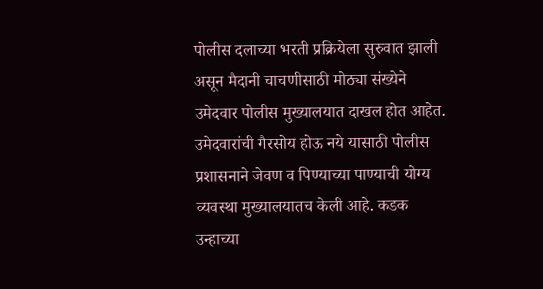पोलीस दलाच्या भरती प्रक्रियेला सुरुवात झाली असून मैदानी चाचणीसाठी मोठ्या संख्येने उमेदवार पोलीस मुख्यालयात दाखल होत आहेत. उमेदवारांची गैरसोय होऊ नये यासाठी पोलीस प्रशासनाने जेवण व पिण्याच्या पाण्याची योग्य व्यवस्था मुख्यालयातच केली आहे. कडक उन्हाच्या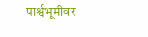पार्श्वभूमीवर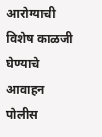आरोग्याची विशेष काळजी घेण्याचे आवाहन पोलीस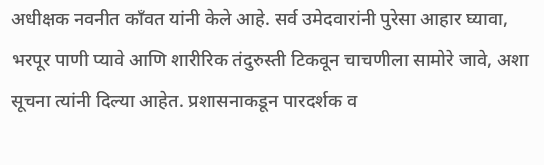अधीक्षक नवनीत काँवत यांनी केले आहे. सर्व उमेदवारांनी पुरेसा आहार घ्यावा, भरपूर पाणी प्यावे आणि शारीरिक तंदुरुस्ती टिकवून चाचणीला सामोरे जावे, अशा सूचना त्यांनी दिल्या आहेत. प्रशासनाकडून पारदर्शक व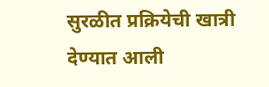सुरळीत प्रक्रियेची खात्री देण्यात आली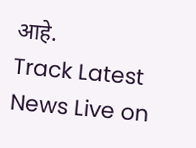आहे.
Track Latest News Live on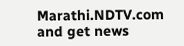Marathi.NDTV.com and get news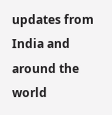updates from India and around the world